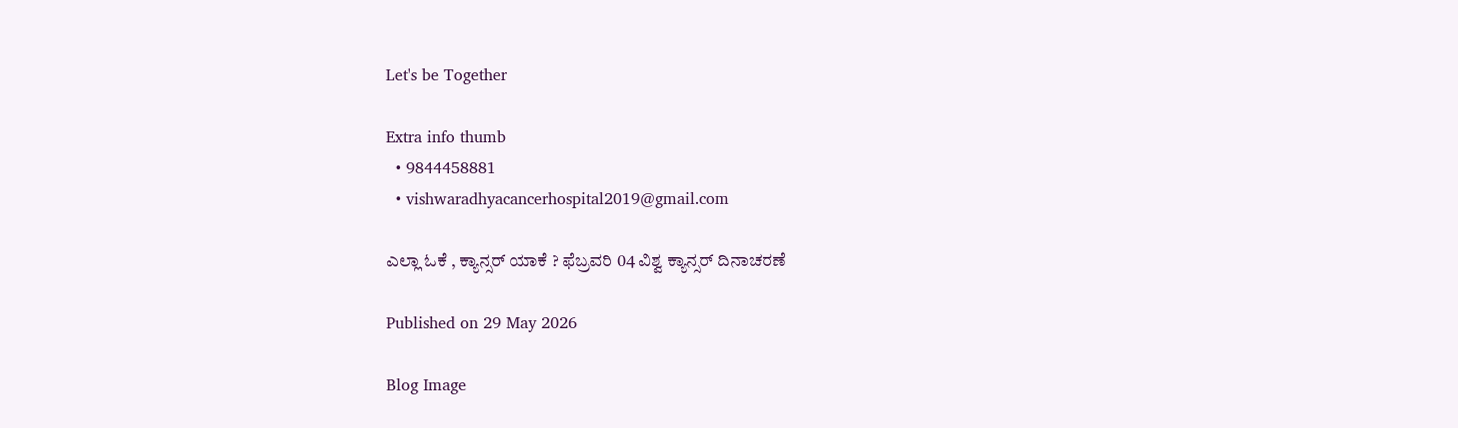Let's be Together

Extra info thumb
  • 9844458881
  • vishwaradhyacancerhospital2019@gmail.com

ಎಲ್ಲಾ ಓಕೆ , ಕ್ಯಾನ್ಸರ್ ಯಾಕೆ ? ಫೆಬ್ರವರಿ 04 ವಿಶ್ವ ಕ್ಯಾನ್ಸರ್ ದಿನಾಚರಣೆ

Published on 29 May 2026

Blog Image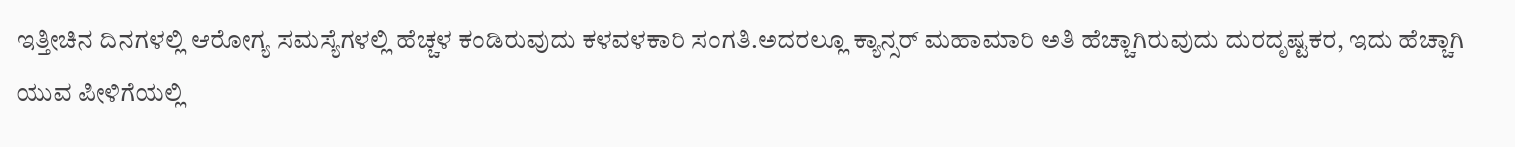ಇತ್ತೀಚಿನ ದಿನಗಳಲ್ಲಿ ಆರೋಗ್ಯ ಸಮಸ್ಯೆಗಳಲ್ಲಿ ಹೆಚ್ಚಳ ಕಂಡಿರುವುದು ಕಳವಳಕಾರಿ ಸಂಗತಿ.ಅದರಲ್ಲೂ ಕ್ಯಾನ್ಸರ್ ಮಹಾಮಾರಿ ಅತಿ ಹೆಚ್ಚಾಗಿರುವುದು ದುರದೃಷ್ಟಕರ, ಇದು ಹೆಚ್ಚಾಗಿ ಯುವ ಪೀಳಿಗೆಯಲ್ಲಿ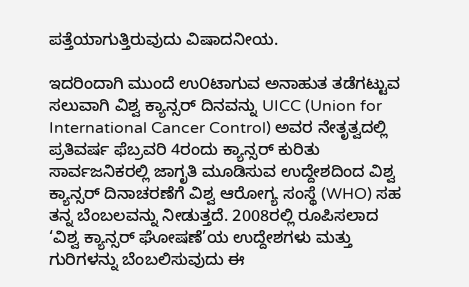ಪತ್ತೆಯಾಗುತ್ತಿರುವುದು ವಿಷಾದನೀಯ.

ಇದರಿಂದಾಗಿ ಮುಂದೆ ಉ೦ಟಾಗುವ ಅನಾಹುತ ತಡೆಗಟ್ಟುವ ಸಲುವಾಗಿ ವಿಶ್ವ ಕ್ಯಾನ್ಸರ್ ದಿನವನ್ನು UICC (Union for International Cancer Control) ಅವರ ನೇತೃತ್ವದಲ್ಲಿ ಪ್ರತಿವರ್ಷ ಫೆಬ್ರವರಿ 4ರಂದು ಕ್ಯಾನ್ಸರ್ ಕುರಿತು ಸಾರ್ವಜನಿಕರಲ್ಲಿ ಜಾಗೃತಿ ಮೂಡಿಸುವ ಉದ್ದೇಶದಿಂದ ವಿಶ್ವ ಕ್ಯಾನ್ಸರ್ ದಿನಾಚರಣೆಗೆ ವಿಶ್ವ ಆರೋಗ್ಯ ಸಂಸ್ಥೆ (WHO) ಸಹ ತನ್ನ ಬೆಂಬಲವನ್ನು ನೀಡುತ್ತದೆ. 2008ರಲ್ಲಿ ರೂಪಿಸಲಾದ ‘ವಿಶ್ವ ಕ್ಯಾನ್ಸರ್ ಘೋಷಣೆ’ಯ ಉದ್ದೇಶಗಳು ಮತ್ತು ಗುರಿಗಳನ್ನು ಬೆಂಬಲಿಸುವುದು ಈ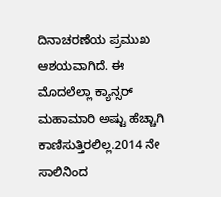ದಿನಾಚರಣೆಯ ಪ್ರಮುಖ ಆಶಯವಾಗಿದೆ. ಈ ಮೊದಲೆಲ್ಲಾ ಕ್ಯಾನ್ಸರ್ ಮಹಾಮಾರಿ ಅಷ್ಟು ಹೆಚ್ಚಾಗಿ ಕಾಣಿಸುತ್ತಿರಲಿಲ್ಲ.2014 ನೇ ಸಾಲಿನಿಂದ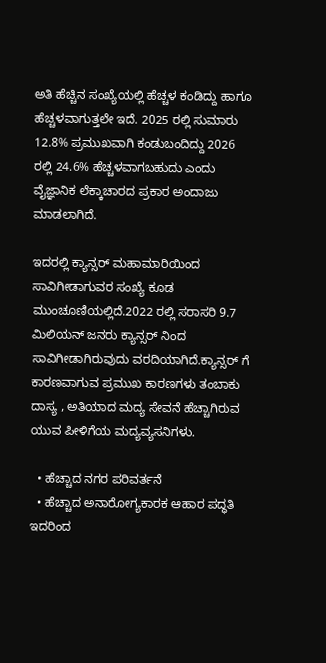ಅತಿ ಹೆಚ್ಚಿನ ಸಂಖ್ಯೆಯಲ್ಲಿ ಹೆಚ್ಚಳ ಕಂಡಿದ್ದು ಹಾಗೂ ಹೆಚ್ಚಳವಾಗುತ್ತಲೇ ಇದೆ. 2025 ರಲ್ಲಿ ಸುಮಾರು 12.8% ಪ್ರಮುಖವಾಗಿ ಕಂಡುಬಂದಿದ್ದು 2026 ರಲ್ಲಿ 24.6% ಹೆಚ್ಚಳವಾಗಬಹುದು ಎಂದು ವೈಜ್ಞಾನಿಕ ಲೆಕ್ಕಾಚಾರದ ಪ್ರಕಾರ ಅಂದಾಜು ಮಾಡಲಾಗಿದೆ.

ಇದರಲ್ಲಿ ಕ್ಯಾನ್ಸರ್ ಮಹಾಮಾರಿಯಿಂದ ಸಾವಿಗೀಡಾಗುವರ ಸಂಖ್ಯೆ ಕೂಡ ಮುಂಚೂಣಿಯಲ್ಲಿದೆ.2022 ರಲ್ಲಿ ಸರಾಸರಿ 9.7 ಮಿಲಿಯನ್ ಜನರು ಕ್ಯಾನ್ಸರ್‌ ನಿಂದ ಸಾವಿಗೀಡಾಗಿರುವುದು ವರದಿಯಾಗಿದೆ.ಕ್ಯಾನ್ಸರ್ ಗೆ ಕಾರಣವಾಗುವ ಪ್ರಮುಖ ಕಾರಣಗಳು ತಂಬಾಕು ದಾಸ್ಯ , ಅತಿಯಾದ ಮದ್ಯ ಸೇವನೆ ಹೆಚ್ಚಾಗಿರುವ ಯುವ ಪೀಳಿಗೆಯ ಮದ್ಯವ್ಯಸನಿಗಳು.

  • ಹೆಚ್ಚಾದ ನಗರ ಪರಿವರ್ತನೆ
  • ಹೆಚ್ಚಾದ ಅನಾರೋಗ್ಯಕಾರಕ ಆಹಾರ ಪದ್ಧತಿ ಇದರಿಂದ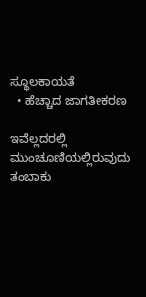ಸ್ಥೂಲಕಾಯತೆ
  • ಹೆಚ್ಚಾದ ಜಾಗತೀಕರಣ

ಇವೆಲ್ಲದರಲ್ಲಿ ಮುಂಚೂಣಿಯಲ್ಲಿರುವುದು ತಂಬಾಕು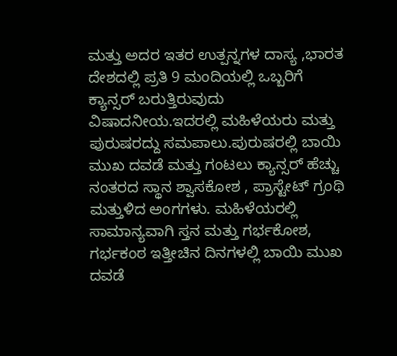ಮತ್ತು ಅದರ ಇತರ ಉತ್ಪನ್ನಗಳ ದಾಸ್ಯ ,ಭಾರತ ದೇಶದಲ್ಲಿ ಪ್ರತಿ 9 ಮಂದಿಯಲ್ಲಿ ಒಬ್ಬರಿಗೆ ಕ್ಯಾನ್ಸರ್ ಬರುತ್ತಿರುವುದು ವಿಷಾದನೀಯ.ಇದರಲ್ಲಿ ಮಹಿಳೆಯರು ಮತ್ತು ಪುರುಷರದ್ದು ಸಮಪಾಲು.ಪುರುಷರಲ್ಲಿ ಬಾಯಿ ಮುಖ ದವಡೆ ಮತ್ತು ಗಂಟಲು ಕ್ಯಾನ್ಸರ್ ಹೆಚ್ಚು ನಂತರದ ಸ್ಥಾನ ಶ್ವಾಸಕೋಶ , ಪ್ರಾಸ್ಟೇಟ್ ಗ್ರಂಥಿ ಮತ್ತುಳಿದ ಅಂಗಗಳು. ಮಹಿಳೆಯರಲ್ಲಿ ಸಾಮಾನ್ಯವಾಗಿ ಸ್ತನ ಮತ್ತು ಗರ್ಭಕೋಶ, ಗರ್ಭಕಂಠ ಇತ್ತೀಚಿನ ದಿನಗಳಲ್ಲಿ ಬಾಯಿ ಮುಖ ದವಡೆ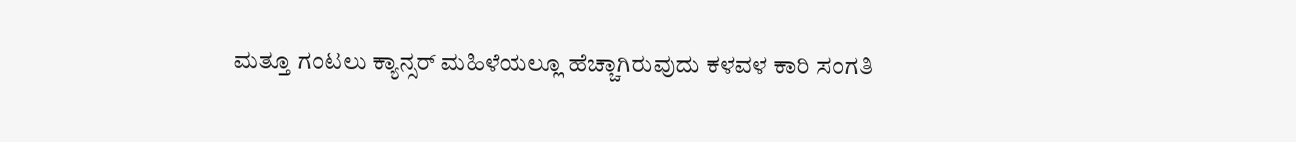ಮತ್ತೂ ಗಂಟಲು ಕ್ಯಾನ್ಸರ್ ಮಹಿಳೆಯಲ್ಲೂ ಹೆಚ್ಚಾಗಿರುವುದು ಕಳವಳ ಕಾರಿ ಸಂಗತಿ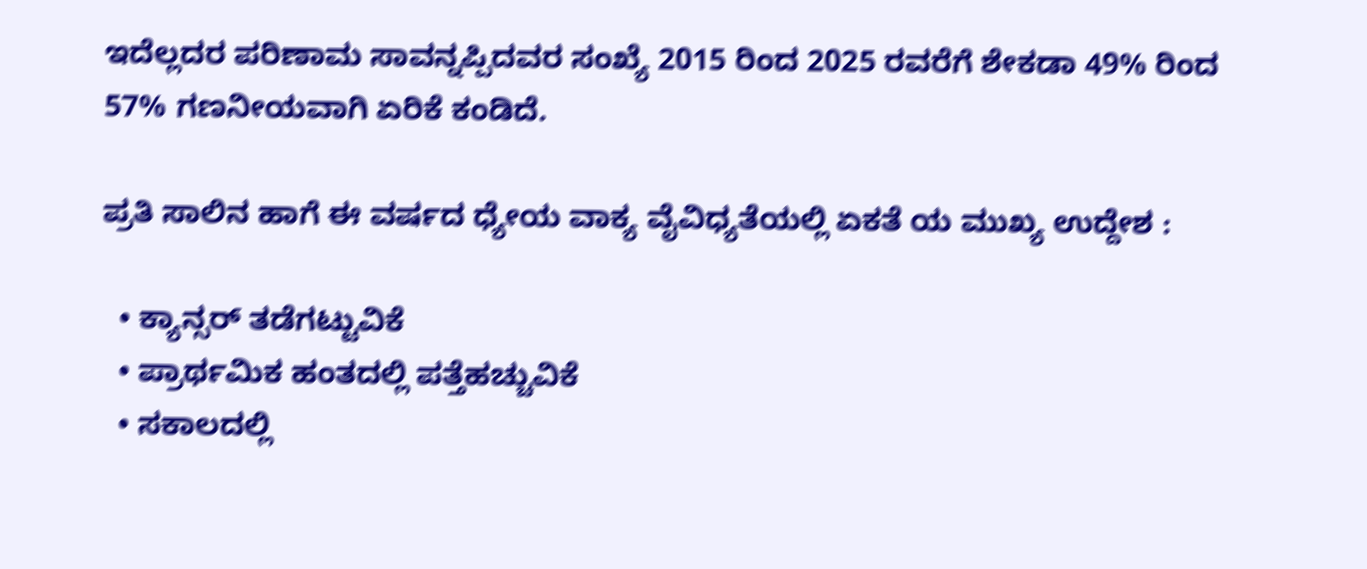ಇದೆಲ್ಲದರ ಪರಿಣಾಮ ಸಾವನ್ನಪ್ಪಿದವರ ಸಂಖ್ಯೆ 2015 ರಿಂದ 2025 ರವರೆಗೆ ಶೇಕಡಾ 49% ರಿಂದ 57% ಗಣನೀಯವಾಗಿ ಏರಿಕೆ ಕಂಡಿದೆ.

ಪ್ರತಿ ಸಾಲಿನ ಹಾಗೆ ಈ ವರ್ಷದ ಧ್ಯೇಯ ವಾಕ್ಯ ವೈವಿಧ್ಯತೆಯಲ್ಲಿ ಏಕತೆ ಯ ಮುಖ್ಯ ಉದ್ದೇಶ :

  • ಕ್ಯಾನ್ಸರ್ ತಡೆಗಟ್ಟುವಿಕೆ
  • ಪ್ರಾರ್ಥಮಿಕ ಹಂತದಲ್ಲಿ ಪತ್ತೆಹಚ್ಚುವಿಕೆ
  • ಸಕಾಲದಲ್ಲಿ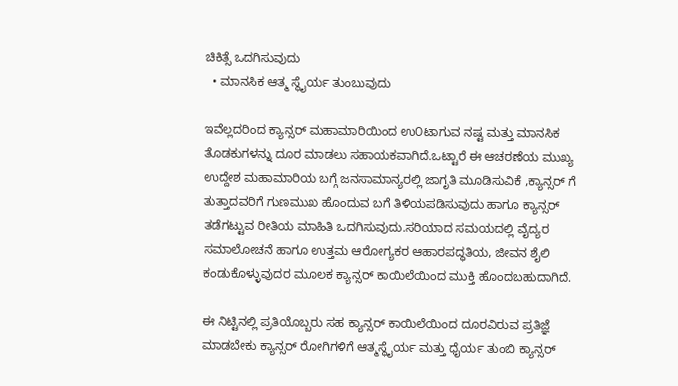ಚಿಕಿತ್ಸೆ ಒದಗಿಸುವುದು
  • ಮಾನಸಿಕ ಆತ್ಮ ಸ್ಥೈರ್ಯ ತುಂಬುವುದು

ಇವೆಲ್ಲದರಿಂದ ಕ್ಯಾನ್ಸರ್ ಮಹಾಮಾರಿಯಿಂದ ಉ೦ಟಾಗುವ ನಷ್ಟ ಮತ್ತು ಮಾನಸಿಕ ತೊಡಕುಗಳನ್ನು ದೂರ ಮಾಡಲು ಸಹಾಯಕವಾಗಿದೆ.ಒಟ್ಟಾರೆ ಈ ಆಚರಣೆಯ ಮುಖ್ಯ ಉದ್ದೇಶ ಮಹಾಮಾರಿಯ ಬಗ್ಗೆ ಜನಸಾಮಾನ್ಯರಲ್ಲಿ ಜಾಗೃತಿ ಮೂಡಿಸುವಿಕೆ ,ಕ್ಯಾನ್ಸರ್ ಗೆ ತುತ್ತಾದವರಿಗೆ ಗುಣಮುಖ ಹೊಂದುವ ಬಗೆ ತಿಳಿಯಪಡಿಸುವುದು ಹಾಗೂ ಕ್ಯಾನ್ಸರ್ ತಡೆಗಟ್ಟುವ ರೀತಿಯ ಮಾಹಿತಿ ಒದಗಿಸುವುದು.ಸರಿಯಾದ ಸಮಯದಲ್ಲಿ ವೈದ್ಯರ ಸಮಾಲೋಚನೆ ಹಾಗೂ ಉತ್ತಮ ಆರೋಗ್ಯಕರ ಆಹಾರಪದ್ಧತಿಯ, ಜೀವನ ಶೈಲಿ ಕಂಡುಕೊಳ್ಳುವುದರ ಮೂಲಕ ಕ್ಯಾನ್ಸರ್ ಕಾಯಿಲೆಯಿಂದ ಮುಕ್ತಿ ಹೊಂದಬಹುದಾಗಿದೆ.

ಈ ನಿಟ್ಟಿನಲ್ಲಿ ಪ್ರತಿಯೊಬ್ಬರು ಸಹ ಕ್ಯಾನ್ಸರ್ ಕಾಯಿಲೆಯಿಂದ ದೂರವಿರುವ ಪ್ರತಿಜ್ಞೆ ಮಾಡಬೇಕು ಕ್ಯಾನ್ಸರ್ ರೋಗಿಗಳಿಗೆ ಆತ್ಮಸ್ಥೈರ್ಯ ಮತ್ತು ಧೈರ್ಯ ತುಂಬಿ ಕ್ಯಾನ್ಸರ್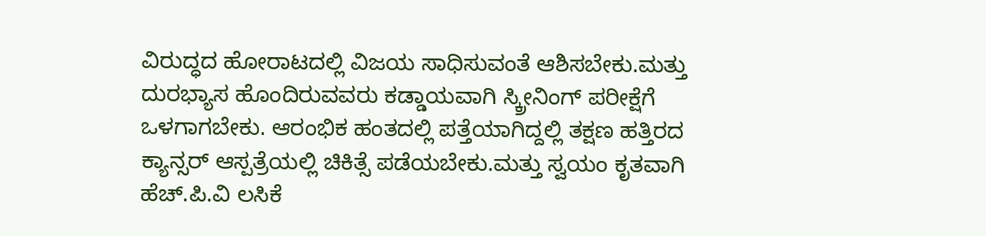ವಿರುದ್ಧದ ಹೋರಾಟದಲ್ಲಿ ವಿಜಯ ಸಾಧಿಸುವಂತೆ ಆಶಿಸಬೇಕು.ಮತ್ತು ದುರಭ್ಯಾಸ ಹೊಂದಿರುವವರು ಕಡ್ಡಾಯವಾಗಿ ಸ್ಕ್ರೀನಿಂಗ್ ಪರೀಕ್ಷೆಗೆ ಒಳಗಾಗಬೇಕು. ಆರಂಭಿಕ ಹಂತದಲ್ಲಿ ಪತ್ತೆಯಾಗಿದ್ದಲ್ಲಿ ತಕ್ಷಣ ಹತ್ತಿರದ ಕ್ಯಾನ್ಸರ್ ಆಸ್ಪತ್ರೆಯಲ್ಲಿ ಚಿಕಿತ್ಸೆ ಪಡೆಯಬೇಕು.ಮತ್ತು ಸ್ವಯಂ ಕೃತವಾಗಿ ಹೆಚ್.ಪಿ.ವಿ ಲಸಿಕೆ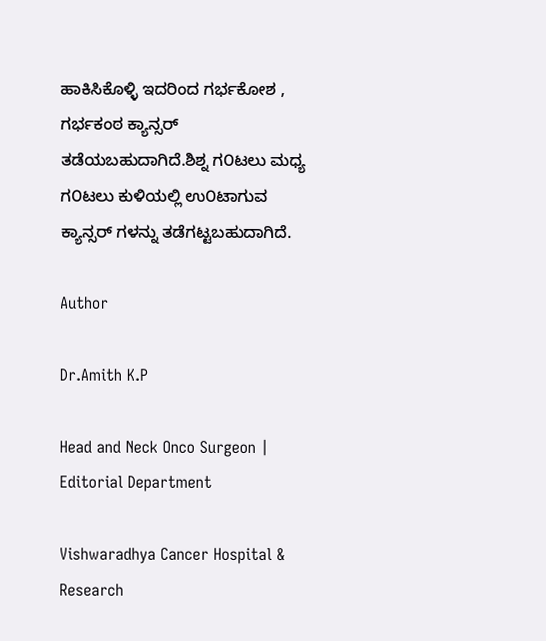ಹಾಕಿಸಿಕೊಳ್ಳಿ ಇದರಿಂದ ಗರ್ಭಕೋಶ , ಗರ್ಭಕಂಠ ಕ್ಯಾನ್ಸರ್ ತಡೆಯಬಹುದಾಗಿದೆ.ಶಿಶ್ನ ಗ೦ಟಲು ಮಧ್ಯ ಗ೦ಟಲು ಕುಳಿ‌ಯಲ್ಲಿ ಉ೦ಟಾಗುವ ಕ್ಯಾನ್ಸರ್ ಗಳನ್ನು ತಡೆಗಟ್ಟಬಹುದಾಗಿದೆ.

Author

Dr.Amith K.P

Head and Neck Onco Surgeon | Editorial Department

Vishwaradhya Cancer Hospital & Research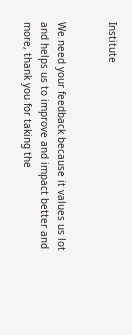Institute


We need your feedback because it values us lot and helps us to improve and impact better and more, thank you for taking the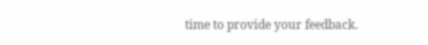time to provide your feedback.